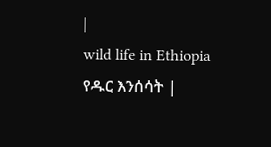|
wild life in Ethiopia
የዱር እንሰሳት |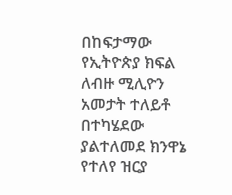በከፍታማው የኢትዮጵያ ክፍል ለብዙ ሚሊዮን አመታት ተለይቶ በተካሄደው ያልተለመደ ክንዋኔ የተለየ ዝርያ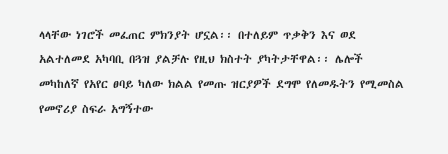ላላቸው ነገሮች መፈጠር ምክንያት ሆኗል፡፡ በተለይም ጥቃቅን እና ወደ አልተለመደ አካባቢ በጓዝ ያልቻሉ የዚህ ክስተት ያካትታቸዋል፡፡ ሌሎች መካከለኛ የአየር ፀባይ ካለው ክልል የመጡ ዝርያዎች ደግሞ የለመዱትን የሚመስል የመኖሪያ ስፍራ አግኝተው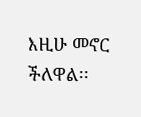እዚሁ መኖር ችለዋል፡፡